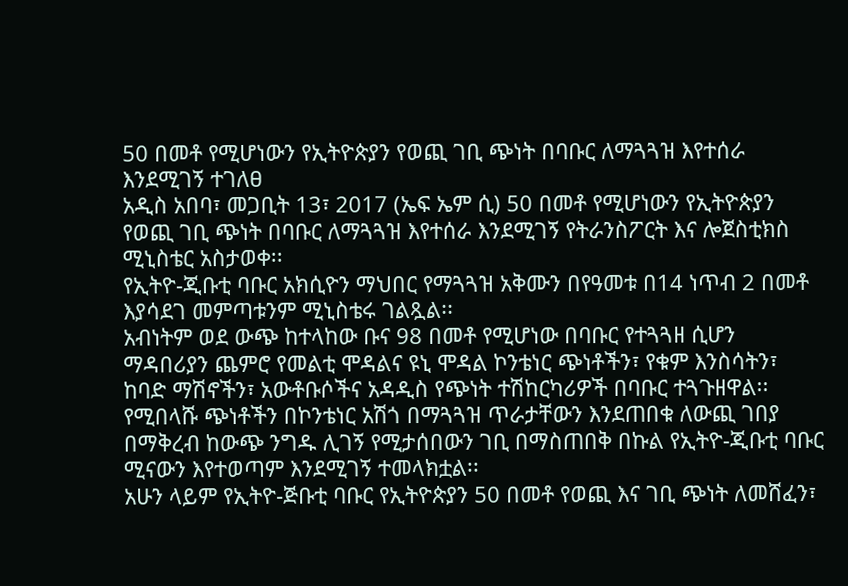50 በመቶ የሚሆነውን የኢትዮጵያን የወጪ ገቢ ጭነት በባቡር ለማጓጓዝ እየተሰራ እንደሚገኝ ተገለፀ
አዲስ አበባ፣ መጋቢት 13፣ 2017 (ኤፍ ኤም ሲ) 50 በመቶ የሚሆነውን የኢትዮጵያን የወጪ ገቢ ጭነት በባቡር ለማጓጓዝ እየተሰራ እንደሚገኝ የትራንስፖርት እና ሎጀስቲክስ ሚኒስቴር አስታወቀ፡፡
የኢትዮ-ጂቡቲ ባቡር አክሲዮን ማህበር የማጓጓዝ አቅሙን በየዓመቱ በ14 ነጥብ 2 በመቶ እያሳደገ መምጣቱንም ሚኒስቴሩ ገልጿል፡፡
አብነትም ወደ ውጭ ከተላከው ቡና 98 በመቶ የሚሆነው በባቡር የተጓጓዘ ሲሆን ማዳበሪያን ጨምሮ የመልቲ ሞዳልና ዩኒ ሞዳል ኮንቴነር ጭነቶችን፣ የቁም እንስሳትን፣ ከባድ ማሽኖችን፣ አውቶቡሶችና አዳዲስ የጭነት ተሽከርካሪዎች በባቡር ተጓጉዘዋል፡፡
የሚበላሹ ጭነቶችን በኮንቴነር አሽጎ በማጓጓዝ ጥራታቸውን እንደጠበቁ ለውጪ ገበያ በማቅረብ ከውጭ ንግዱ ሊገኝ የሚታሰበውን ገቢ በማስጠበቅ በኩል የኢትዮ-ጂቡቲ ባቡር ሚናውን እየተወጣም እንደሚገኝ ተመላክቷል፡፡
አሁን ላይም የኢትዮ-ጅቡቲ ባቡር የኢትዮጵያን 50 በመቶ የወጪ እና ገቢ ጭነት ለመሸፈን፣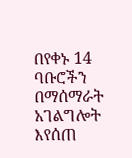በየቀኑ 14 ባቡሮችን በማሰማራት አገልግሎት እየሰጠ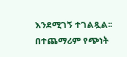እንደሚገኝ ተገልጿል፡፡
በተጨማሪም የጭነት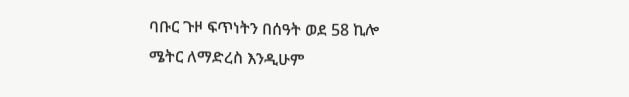ባቡር ጉዞ ፍጥነትን በሰዓት ወደ 58 ኪሎ ሜትር ለማድረስ እንዲሁም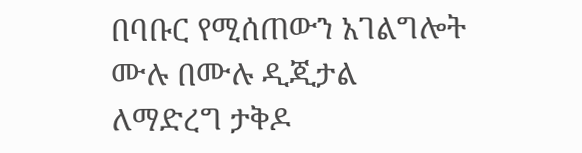በባቡር የሚሰጠውን አገልግሎት ሙሉ በሙሉ ዲጂታል ለማድረግ ታቅዶ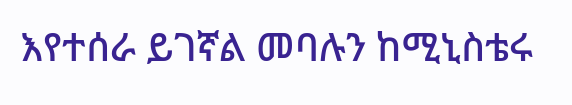እየተሰራ ይገኛል መባሉን ከሚኒስቴሩ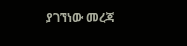ያገኘነው መረጃ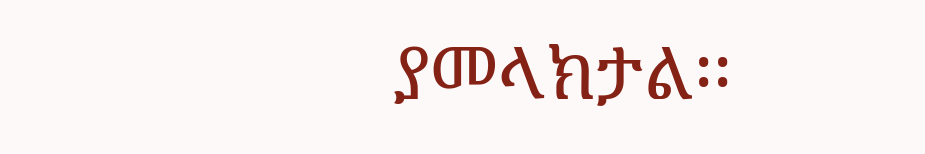ያመላክታል፡፡